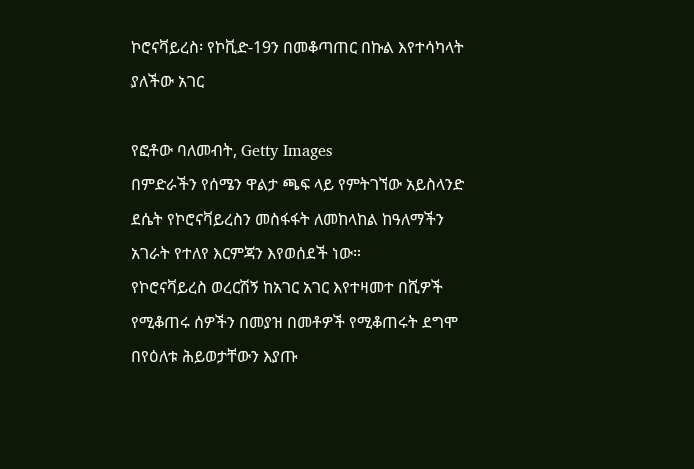ኮሮናቫይረስ፡ የኮቪድ-19ን በመቆጣጠር በኩል እየተሳካላት ያለችው አገር

የፎቶው ባለመብት, Getty Images
በምድራችን የሰሜን ዋልታ ጫፍ ላይ የምትገኘው አይስላንድ ደሴት የኮሮናቫይረስን መስፋፋት ለመከላከል ከዓለማችን አገራት የተለየ እርምጃን እየወሰደች ነው።
የኮሮናቫይረስ ወረርሽኝ ከአገር አገር እየተዛመተ በሺዎች የሚቆጠሩ ሰዎችን በመያዝ በመቶዎች የሚቆጠሩት ደግሞ በየዕለቱ ሕይወታቸውን እያጡ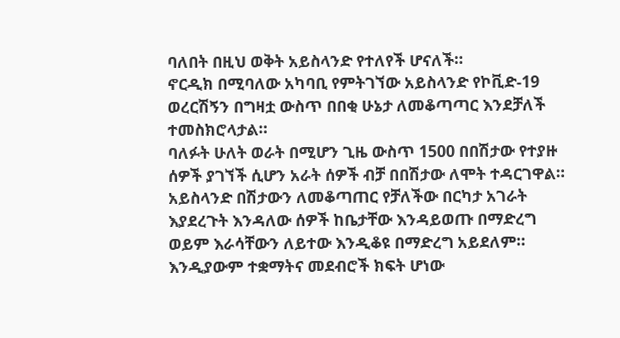ባለበት በዚህ ወቅት አይስላንድ የተለየች ሆናለች።
ኖርዲክ በሚባለው አካባቢ የምትገኘው አይስላንድ የኮቪድ-19 ወረርሽኝን በግዛቷ ውስጥ በበቂ ሁኔታ ለመቆጣጣር እንደቻለች ተመስክሮላታል።
ባለፉት ሁለት ወራት በሚሆን ጊዜ ውስጥ 1500 በበሽታው የተያዙ ሰዎች ያገኘች ሲሆን አራት ሰዎች ብቻ በበሽታው ለሞት ተዳርገዋል።
አይስላንድ በሽታውን ለመቆጣጠር የቻለችው በርካታ አገራት እያደረጉት እንዳለው ሰዎች ከቤታቸው እንዳይወጡ በማድረግ ወይም እራሳቸውን ለይተው እንዲቆዩ በማድረግ አይደለም።
እንዲያውም ተቋማትና መደብሮች ክፍት ሆነው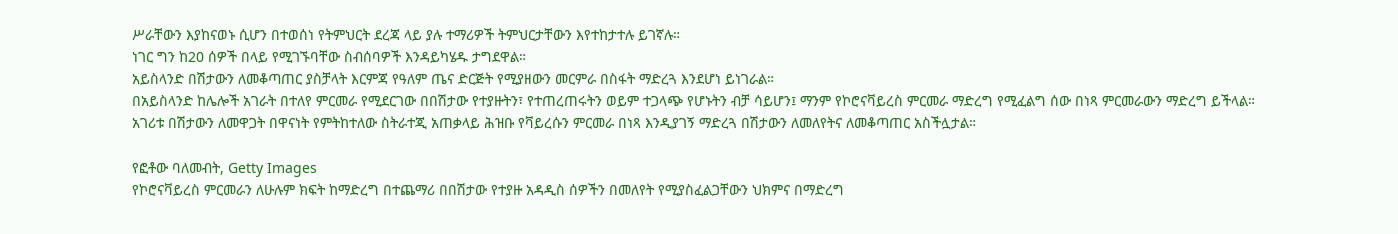ሥራቸውን እያከናወኑ ሲሆን በተወሰነ የትምህርት ደረጃ ላይ ያሉ ተማሪዎች ትምህርታቸውን እየተከታተሉ ይገኛሉ።
ነገር ግን ከ20 ሰዎች በላይ የሚገኙባቸው ስብሰባዎች እንዳይካሄዱ ታግደዋል።
አይስላንድ በሽታውን ለመቆጣጠር ያስቻላት እርምጃ የዓለም ጤና ድርጅት የሚያዘውን መርምራ በስፋት ማድረጓ እንደሆነ ይነገራል።
በአይስላንድ ከሌሎች አገራት በተለየ ምርመራ የሚደርገው በበሽታው የተያዙትን፣ የተጠረጠሩትን ወይም ተጋላጭ የሆኑትን ብቻ ሳይሆን፤ ማንም የኮሮናቫይረስ ምርመራ ማድረግ የሚፈልግ ሰው በነጻ ምርመራውን ማድረግ ይችላል።
አገሪቱ በሽታውን ለመዋጋት በዋናነት የምትከተለው ስትራተጂ አጠቃላይ ሕዝቡ የቫይረሱን ምርመራ በነጻ እንዲያገኝ ማድረጓ በሽታውን ለመለየትና ለመቆጣጠር አስችሏታል።

የፎቶው ባለመብት, Getty Images
የኮሮናቫይረስ ምርመራን ለሁሉም ክፍት ከማድረግ በተጨማሪ በበሽታው የተያዙ አዳዲስ ሰዎችን በመለየት የሚያስፈልጋቸውን ህክምና በማድረግ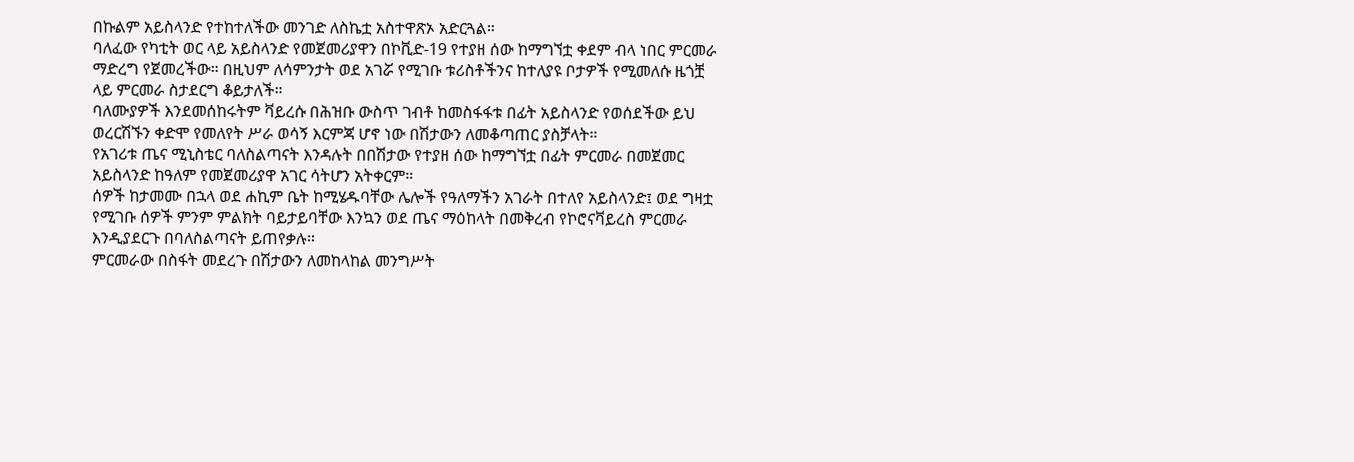በኩልም አይስላንድ የተከተለችው መንገድ ለስኬቷ አስተዋጽኦ አድርጓል።
ባለፈው የካቲት ወር ላይ አይስላንድ የመጀመሪያዋን በኮቪድ-19 የተያዘ ሰው ከማግኘቷ ቀደም ብላ ነበር ምርመራ ማድረግ የጀመረችው። በዚህም ለሳምንታት ወደ አገሯ የሚገቡ ቱሪስቶችንና ከተለያዩ ቦታዎች የሚመለሱ ዜጎቿ ላይ ምርመራ ስታደርግ ቆይታለች።
ባለሙያዎች እንደመሰከሩትም ቫይረሱ በሕዝቡ ውስጥ ገብቶ ከመስፋፋቱ በፊት አይስላንድ የወሰደችው ይህ ወረርሽኙን ቀድሞ የመለየት ሥራ ወሳኝ እርምጃ ሆኖ ነው በሽታውን ለመቆጣጠር ያስቻላት።
የአገሪቱ ጤና ሚኒስቴር ባለስልጣናት እንዳሉት በበሽታው የተያዘ ሰው ከማግኘቷ በፊት ምርመራ በመጀመር አይስላንድ ከዓለም የመጀመሪያዋ አገር ሳትሆን አትቀርም።
ሰዎች ከታመሙ በኋላ ወደ ሐኪም ቤት ከሚሄዱባቸው ሌሎች የዓለማችን አገራት በተለየ አይስላንድ፤ ወደ ግዛቷ የሚገቡ ሰዎች ምንም ምልክት ባይታይባቸው እንኳን ወደ ጤና ማዕከላት በመቅረብ የኮሮናቫይረስ ምርመራ እንዲያደርጉ በባለስልጣናት ይጠየቃሉ።
ምርመራው በስፋት መደረጉ በሽታውን ለመከላከል መንግሥት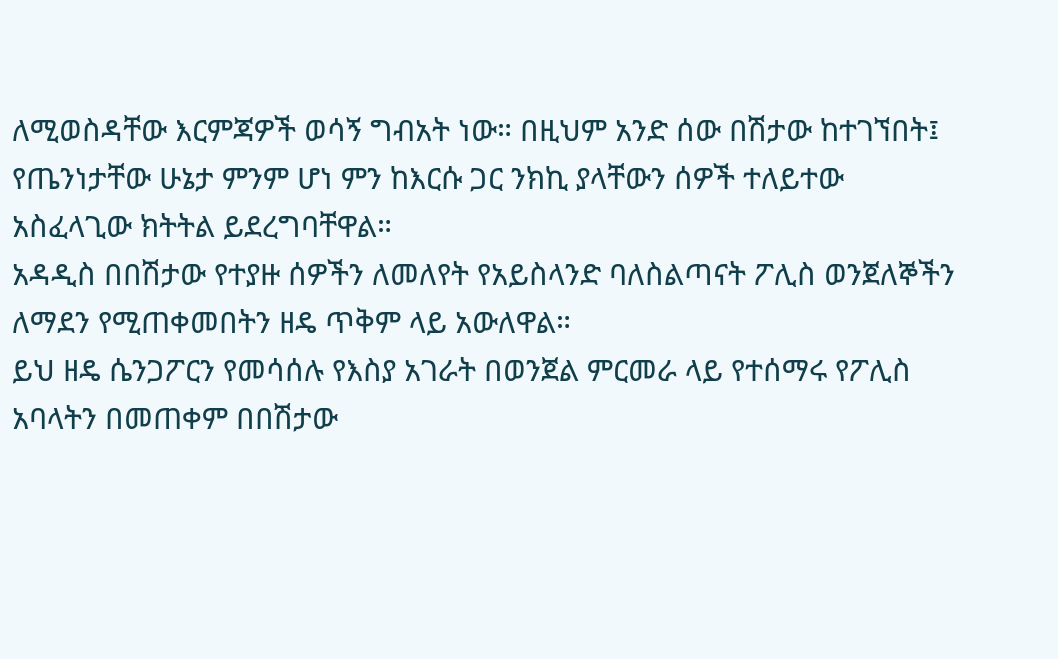ለሚወስዳቸው እርምጃዎች ወሳኝ ግብአት ነው። በዚህም አንድ ሰው በሽታው ከተገኘበት፤ የጤንነታቸው ሁኔታ ምንም ሆነ ምን ከእርሱ ጋር ንክኪ ያላቸውን ሰዎች ተለይተው አስፈላጊው ክትትል ይደረግባቸዋል።
አዳዲስ በበሽታው የተያዙ ሰዎችን ለመለየት የአይስላንድ ባለስልጣናት ፖሊስ ወንጀለኞችን ለማደን የሚጠቀመበትን ዘዴ ጥቅም ላይ አውለዋል።
ይህ ዘዴ ሴንጋፖርን የመሳሰሉ የእስያ አገራት በወንጀል ምርመራ ላይ የተሰማሩ የፖሊስ አባላትን በመጠቀም በበሽታው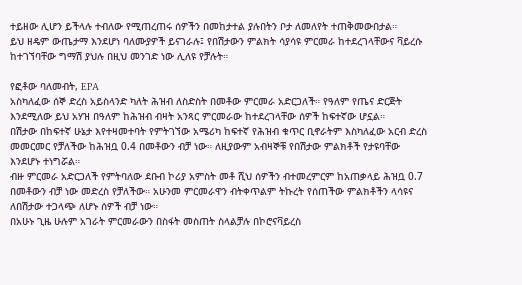ተይዘው ሊሆን ይችላሉ ተብለው የሚጠረጠሩ ሰዎችን በመከታተል ያሉበትን ቦታ ለመለየት ተጠቅመውበታል።
ይህ ዘዴም ውጤታማ እንደሆነ ባለሙያዎች ይናገራሉ፤ የበሽታውን ምልክት ሳያሳዩ ምርመራ ከተደረገላቸውና ቫይረሱ ከተገኘባቸው ግማሽ ያህሉ በዚህ መንገድ ነው ሊለዩ የቻሉት።

የፎቶው ባለመብት, EPA
አስካለፈው ሰኞ ድረስ አይስላንድ ካለት ሕዝብ ለስድስት በመቶው ምርመራ አድርጋለች። የዓለም የጤና ድርጅት እንደሚለው ይህ አሃዝ በዓለም ከሕዝብ ብዛት አንጻር ምርመራው ከተደረገላቸው ሰዎች ከፍተኛው ሆኗል።
በሽታው በከፍተኛ ሁኔታ እየተዛመተባት የምትገኘው አሜሪካ ከፍተኛ የሕዝብ ቁጥር ቢኖራትም እስካለፈው አርብ ድረስ መመርመር የቻለችው ከሕዝቧ 0.4 በመቶውን ብቻ ነው። ለዚያውም አብዛኞቹ የበሽታው ምልክቶች የታዩባቸው እንደሆኑ ተነግሯል።
ብዙ ምርመራ አድርጋለች የምትባለው ደቡብ ኮሪያ አምስት መቶ ሺህ ሰዎችን ብተመረምርም ከአጠቃላይ ሕዝቧ 0.7 በመቶውን ብቻ ነው መድረስ የቻለችው። አሁንመ ምርመራዋን ብትቀጥልም ትኩረት የሰጠችው ምልክቶችን ላሳዩና ለበሽታው ተጋላጭ ለሆኑ ሰዎች ብቻ ነው።
በአሁኑ ጊዜ ሁሉም አገራት ምርመራውን በስፋት መስጠት ስላልቻሉ በኮሮናቫይረስ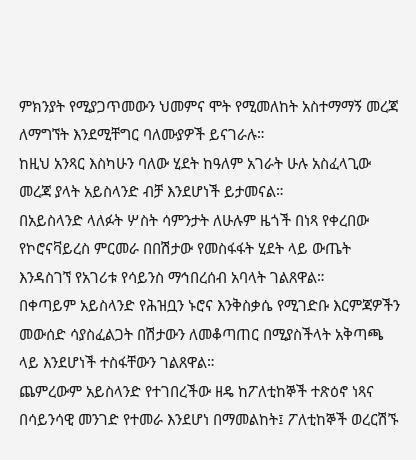ምክንያት የሚያጋጥመውን ህመምና ሞት የሚመለከት አስተማማኝ መረጃ ለማግኘት እንደሚቸግር ባለሙያዎች ይናገራሉ።
ከዚህ አንጻር እስካሁን ባለው ሂደት ከዓለም አገራት ሁሉ አስፈላጊው መረጃ ያላት አይስላንድ ብቻ እንደሆነች ይታመናል።
በአይስላንድ ላለፉት ሦስት ሳምንታት ለሁሉም ዜጎች በነጻ የቀረበው የኮሮናቫይረስ ምርመራ በበሽታው የመስፋፋት ሂደት ላይ ውጤት እንዳስገኘ የአገሪቱ የሳይንስ ማኅበረሰብ አባላት ገልጸዋል።
በቀጣይም አይስላንድ የሕዝቧን ኑሮና እንቅስቃሴ የሚገድቡ እርምጃዎችን መውሰድ ሳያስፈልጋት በሽታውን ለመቆጣጠር በሚያስችላት አቅጣጫ ላይ እንደሆነች ተስፋቸውን ገልጸዋል።
ጨምረውም አይስላንድ የተገበረችው ዘዴ ከፖለቲከኞች ተጽዕኖ ነጻና በሳይንሳዊ መንገድ የተመራ እንደሆነ በማመልከት፤ ፖለቲከኞች ወረርሽኙ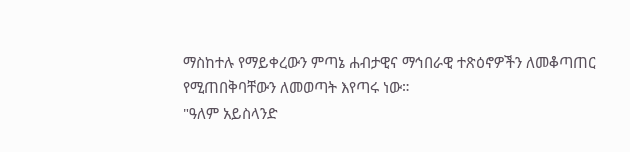ማስከተሉ የማይቀረውን ምጣኔ ሐብታዊና ማኅበራዊ ተጽዕኖዎችን ለመቆጣጠር የሚጠበቅባቸውን ለመወጣት እየጣሩ ነው።
"ዓለም አይስላንድ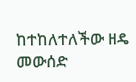ከተከለተለችው ዘዴ መውሰድ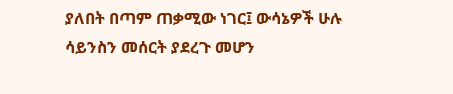ያለበት በጣም ጠቃሚው ነገር፤ ውሳኔዎች ሁሉ ሳይንስን መሰርት ያደረጉ መሆን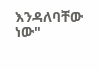እንዳለባቸው ነው"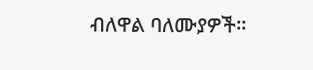ብለዋል ባለሙያዎች።